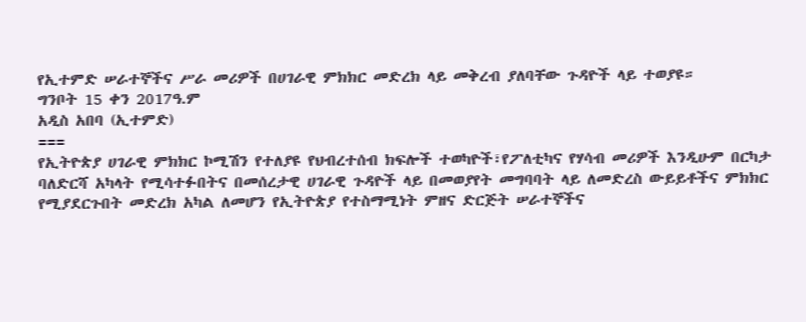የኢተምድ ሠራተኞችና ሥራ መሪዎች በሀገራዊ ምክክር መድረክ ላይ መቅረብ ያለባቸው ጉዳዮች ላይ ተወያዩ።
ግንቦት 15 ቀን 2017ዓ.ም
አዲስ አበባ (ኢተምድ)
===
የኢትዮጵያ ሀገራዊ ምክክር ኮሚሽን የተለያዩ የህብረተሰብ ክፍሎች ተወካዮች፣የፖለቲካና የሃሳብ መሪዎች እንዲሁም በርካታ ባለድርሻ አካላት የሚሳተፉበትና በመሰረታዊ ሀገራዊ ጉዳዮች ላይ በመወያየት መግባባት ላይ ለመድረስ ውይይቶችና ምክክር የሚያደርጉበት መድረክ አካል ለመሆን የኢትዮጵያ የተስማሚነት ምዘና ድርጅት ሠራተኞችና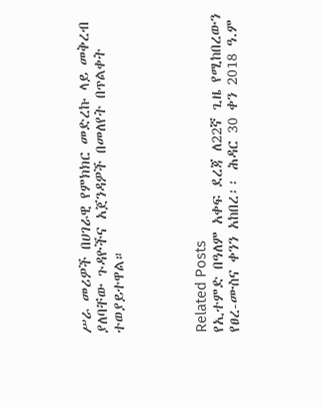ሥራ መሪዎች በሀገራዊ የምክክር መድረኩ ላይ መቅረብ ያለባቸው ጉዳዮችና አጀንዳዎች በመለየት በጥልቀት ተወያይተዋል።




Related Posts
የኢተምድ በዓለም አቀፍ ደረጃ ለ22ኛ ጊዜ የሚከበረውን የፀረ-ሙስና ቀንን አከበረ፡፡ ሕዳር 30 ቀን 2018 ዓ.ም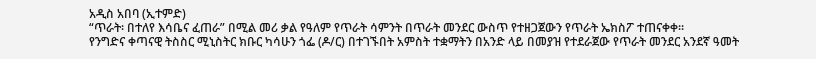አዲስ አበባ (ኢተምድ)
“ጥራት፡ በተለየ እሳቤና ፈጠራ” በሚል መሪ ቃል የዓለም የጥራት ሳምንት በጥራት መንደር ውስጥ የተዘጋጀውን የጥራት ኤክስፖ ተጠናቀቀ።
የንግድና ቀጣናዊ ትስስር ሚኒስትር ክቡር ካሳሁን ጎፌ (ዶ/ር) በተገኙበት አምስት ተቋማትን በአንድ ላይ በመያዝ የተደራጀው የጥራት መንደር አንደኛ ዓመት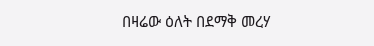በዛሬው ዕለት በደማቅ መረሃ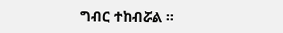ግብር ተከብሯል ።